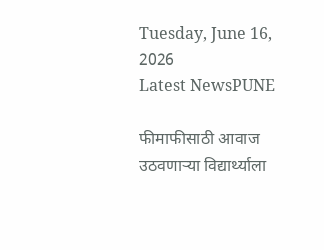Tuesday, June 16, 2026
Latest NewsPUNE

फीमाफीसाठी आवाज उठवणाऱ्या विद्यार्थ्याला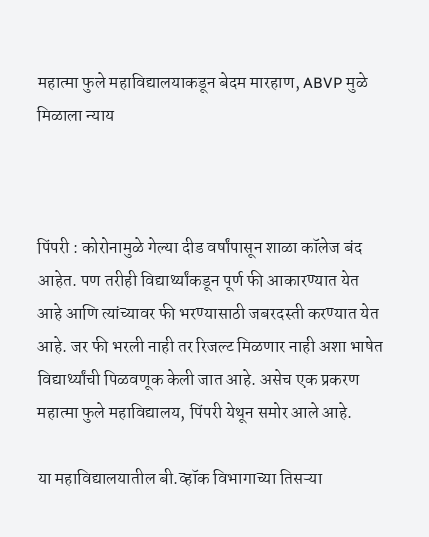महात्मा फुले महाविद्यालयाकडून बेदम मारहाण, ABVP मुळे मिळाला न्याय



पिंपरी : कोरोनामुळे गेल्या दीड वर्षांपासून शाळा कॉलेज बंद आहेत. पण तरीही विद्यार्थ्यांकडून पूर्ण फी आकारण्यात येत आहे आणि त्यांच्यावर फी भरण्यासाठी जबरदस्ती करण्यात येत आहे. जर फी भरली नाही तर रिजल्ट मिळणार नाही अशा भाषेत विद्यार्थ्यांची पिळवणूक केली जात आहे. असेच एक प्रकरण महात्मा फुले महाविद्यालय, पिंपरी येथून समोर आले आहे.

या महाविद्यालयातील बी.व्हॉक विभागाच्या तिसऱ्या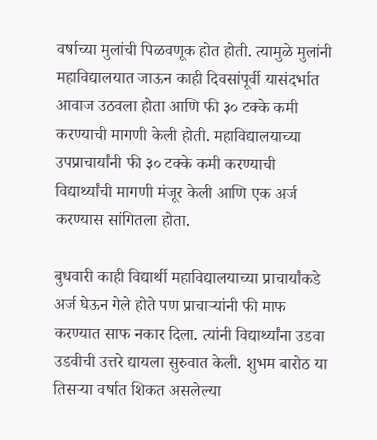वर्षाच्या मुलांची पिळवणूक होत होती. त्यामुळे मुलांनी महाविद्यालयात जाऊन काही दिवसांपूर्वी यासंदर्भात आवाज उठवला होता आणि फी ३० टक्के कमी करण्याची मागणी केली होती. महाविद्यालयाच्या उपप्राचार्यांनी फी ३० टक्के कमी करण्याची विद्यार्थ्यांची मागणी मंजूर केली आणि एक अर्ज करण्यास सांगितला होता.

बुधवारी काही विद्यार्थी महाविद्यालयाच्या प्राचार्यांकडे अर्ज घेऊन गेले होते पण प्राचाऱ्यांनी फी माफ करण्यात साफ नकार दिला. त्यांनी विद्यार्थ्यांना उडवा उडवीची उत्तरे द्यायला सुरुवात केली. शुभम बारोठ या तिसऱ्या वर्षात शिकत असलेल्या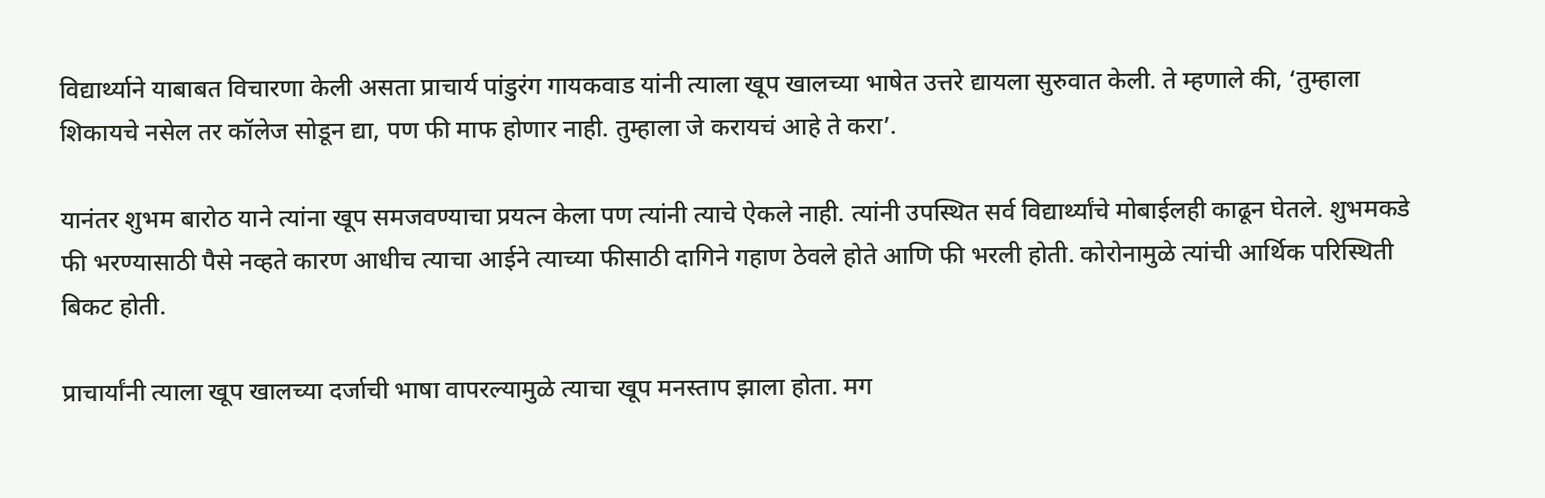विद्यार्थ्याने याबाबत विचारणा केली असता प्राचार्य पांडुरंग गायकवाड यांनी त्याला खूप खालच्या भाषेत उत्तरे द्यायला सुरुवात केली. ते म्हणाले की, ‘तुम्हाला शिकायचे नसेल तर कॉलेज सोडून द्या, पण फी माफ होणार नाही. तुम्हाला जे करायचं आहे ते करा’.

यानंतर शुभम बारोठ याने त्यांना खूप समजवण्याचा प्रयत्न केला पण त्यांनी त्याचे ऐकले नाही. त्यांनी उपस्थित सर्व विद्यार्थ्यांचे मोबाईलही काढून घेतले. शुभमकडे फी भरण्यासाठी पैसे नव्हते कारण आधीच त्याचा आईने त्याच्या फीसाठी दागिने गहाण ठेवले होते आणि फी भरली होती. कोरोनामुळे त्यांची आर्थिक परिस्थिती बिकट होती.

प्राचार्यांनी त्याला खूप खालच्या दर्जाची भाषा वापरल्यामुळे त्याचा खूप मनस्ताप झाला होता. मग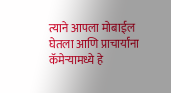त्याने आपला मोबाईल घेतला आणि प्राचार्यांना कॅमेऱ्यामध्ये हे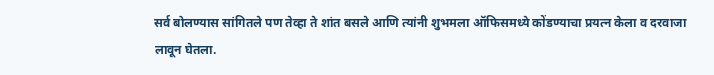सर्व बोलण्यास सांगितले पण तेव्हा ते शांत बसले आणि त्यांनी शुभमला ऑफिसमध्ये कोंडण्याचा प्रयत्न केला व दरवाजा लावून घेतला.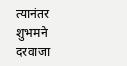त्यानंतर शुभमने दरवाजा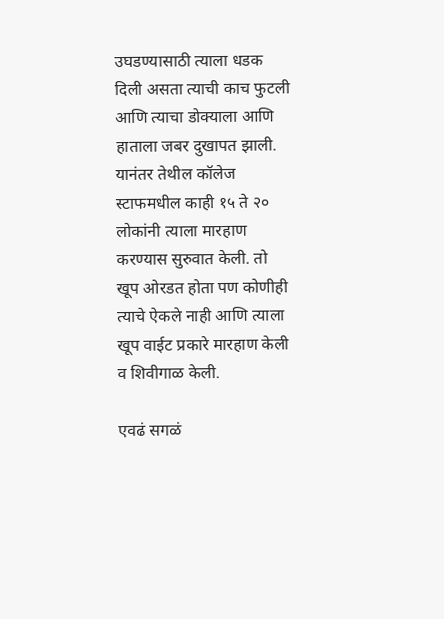उघडण्यासाठी त्याला धडक दिली असता त्याची काच फुटली आणि त्याचा डोक्याला आणि हाताला जबर दुखापत झाली. यानंतर तेथील कॉलेज स्टाफमधील काही १५ ते २० लोकांनी त्याला मारहाण करण्यास सुरुवात केली. तो खूप ओरडत होता पण कोणीही त्याचे ऐकले नाही आणि त्याला खूप वाईट प्रकारे मारहाण केली व शिवीगाळ केली.

एवढं सगळं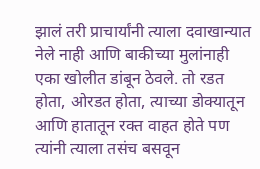झालं तरी प्राचार्यांनी त्याला दवाखान्यात नेले नाही आणि बाकीच्या मुलांनाही एका खोलीत डांबून ठेवले. तो रडत होता, ओरडत होता, त्याच्या डोक्यातून आणि हातातून रक्त वाहत होते पण त्यांनी त्याला तसंच बसवून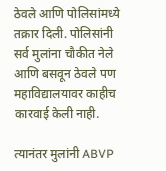ठेवले आणि पोलिसांमध्ये तक्रार दिली. पोलिसांनी सर्व मुलांना चौकीत नेले आणि बसवून ठेवले पण महाविद्यालयावर काहीच कारवाई केली नाही.

त्यानंतर मुलांनी ABVP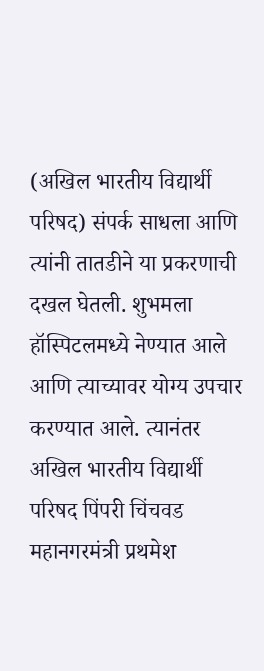(अखिल भारतीय विद्यार्थी परिषद) संपर्क साधला आणि त्यांनी तातडीने या प्रकरणाची दखल घेतली. शुभमला हॉस्पिटलमध्ये नेण्यात आले आणि त्याच्यावर योग्य उपचार करण्यात आले. त्यानंतर अखिल भारतीय विद्यार्थी परिषद पिंपरी चिंचवड महानगरमंत्री प्रथमेश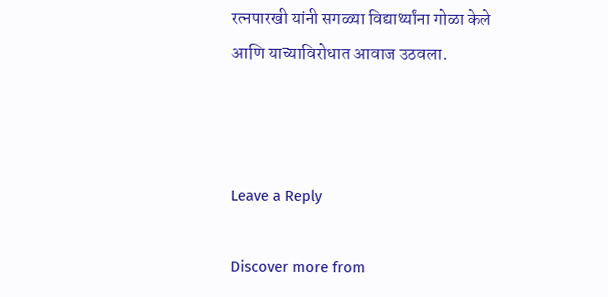रत्नपारखी यांनी सगळ्या विद्यार्थ्यांना गोळा केले आणि याच्याविरोधात आवाज उठवला.



Leave a Reply

Discover more from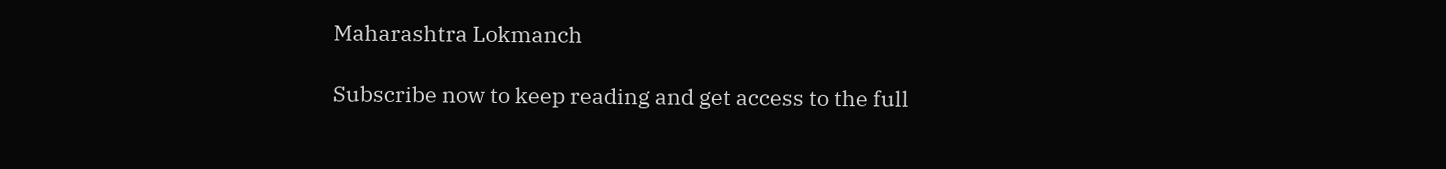Maharashtra Lokmanch

Subscribe now to keep reading and get access to the full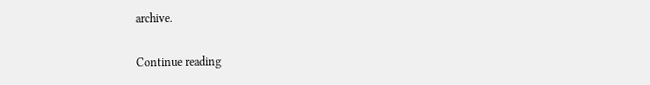archive.

Continue reading